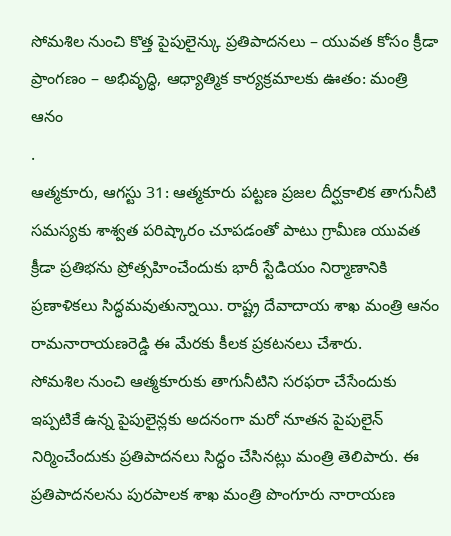సోమశిల నుంచి కొత్త పైపులైన్కు ప్రతిపాదనలు – యువత కోసం క్రీడా ప్రాంగణం – అభివృద్ధి, ఆధ్యాత్మిక కార్యక్రమాలకు ఊతం: మంత్రి ఆనం
.
ఆత్మకూరు, ఆగస్టు 31: ఆత్మకూరు పట్టణ ప్రజల దీర్ఘకాలిక తాగునీటి సమస్యకు శాశ్వత పరిష్కారం చూపడంతో పాటు గ్రామీణ యువత క్రీడా ప్రతిభను ప్రోత్సహించేందుకు భారీ స్టేడియం నిర్మాణానికి ప్రణాళికలు సిద్ధమవుతున్నాయి. రాష్ట్ర దేవాదాయ శాఖ మంత్రి ఆనం రామనారాయణరెడ్డి ఈ మేరకు కీలక ప్రకటనలు చేశారు.
సోమశిల నుంచి ఆత్మకూరుకు తాగునీటిని సరఫరా చేసేందుకు ఇప్పటికే ఉన్న పైపులైన్లకు అదనంగా మరో నూతన పైపులైన్ నిర్మించేందుకు ప్రతిపాదనలు సిద్ధం చేసినట్లు మంత్రి తెలిపారు. ఈ ప్రతిపాదనలను పురపాలక శాఖ మంత్రి పొంగూరు నారాయణ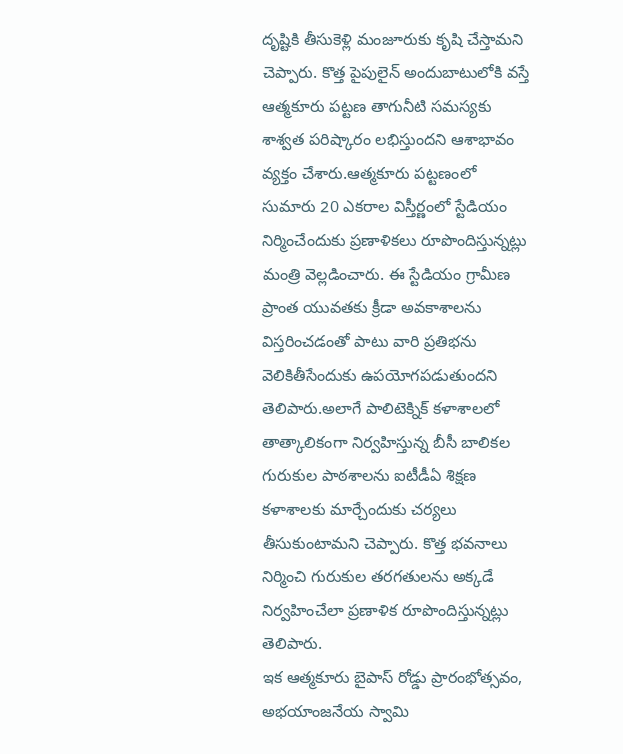దృష్టికి తీసుకెళ్లి మంజూరుకు కృషి చేస్తామని చెప్పారు. కొత్త పైపులైన్ అందుబాటులోకి వస్తే ఆత్మకూరు పట్టణ తాగునీటి సమస్యకు శాశ్వత పరిష్కారం లభిస్తుందని ఆశాభావం వ్యక్తం చేశారు.ఆత్మకూరు పట్టణంలో సుమారు 20 ఎకరాల విస్తీర్ణంలో స్టేడియం నిర్మించేందుకు ప్రణాళికలు రూపొందిస్తున్నట్లు మంత్రి వెల్లడించారు. ఈ స్టేడియం గ్రామీణ ప్రాంత యువతకు క్రీడా అవకాశాలను విస్తరించడంతో పాటు వారి ప్రతిభను వెలికితీసేందుకు ఉపయోగపడుతుందని తెలిపారు.అలాగే పాలిటెక్నిక్ కళాశాలలో తాత్కాలికంగా నిర్వహిస్తున్న బీసీ బాలికల గురుకుల పాఠశాలను ఐటీడీఏ శిక్షణ కళాశాలకు మార్చేందుకు చర్యలు తీసుకుంటామని చెప్పారు. కొత్త భవనాలు నిర్మించి గురుకుల తరగతులను అక్కడే నిర్వహించేలా ప్రణాళిక రూపొందిస్తున్నట్లు తెలిపారు.
ఇక ఆత్మకూరు బైపాస్ రోడ్డు ప్రారంభోత్సవం, అభయాంజనేయ స్వామి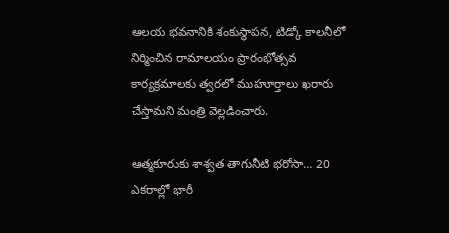ఆలయ భవనానికి శంకుస్థాపన, టిడ్కో కాలనీలో నిర్మించిన రామాలయం ప్రారంభోత్సవ కార్యక్రమాలకు త్వరలో ముహూర్తాలు ఖరారు చేస్తామని మంత్రి వెల్లడించారు.

ఆత్మకూరుకు శాశ్వత తాగునీటి భరోసా… 20 ఎకరాల్లో భారీ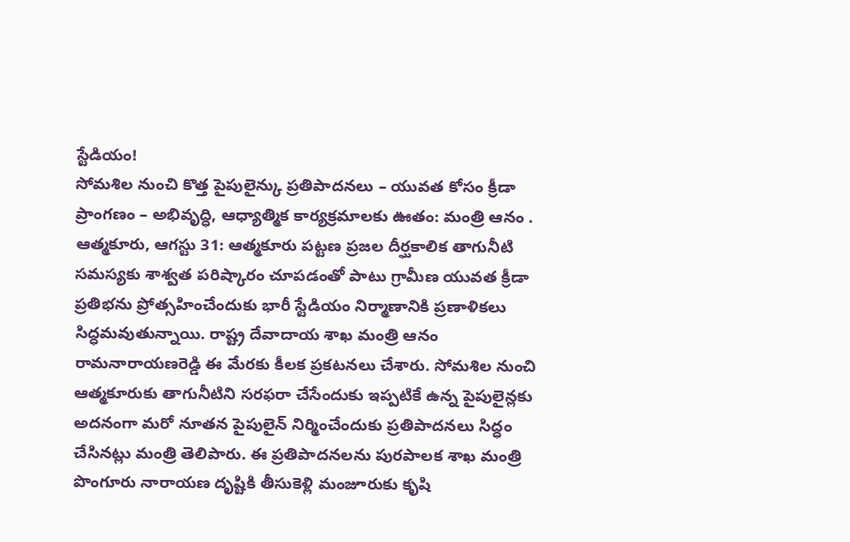స్టేడియం!
సోమశిల నుంచి కొత్త పైపులైన్కు ప్రతిపాదనలు – యువత కోసం క్రీడా ప్రాంగణం – అభివృద్ధి, ఆధ్యాత్మిక కార్యక్రమాలకు ఊతం: మంత్రి ఆనం . ఆత్మకూరు, ఆగస్టు 31: ఆత్మకూరు పట్టణ ప్రజల దీర్ఘకాలిక తాగునీటి సమస్యకు శాశ్వత పరిష్కారం చూపడంతో పాటు గ్రామీణ యువత క్రీడా ప్రతిభను ప్రోత్సహించేందుకు భారీ స్టేడియం నిర్మాణానికి ప్రణాళికలు సిద్ధమవుతున్నాయి. రాష్ట్ర దేవాదాయ శాఖ మంత్రి ఆనం రామనారాయణరెడ్డి ఈ మేరకు కీలక ప్రకటనలు చేశారు. సోమశిల నుంచి ఆత్మకూరుకు తాగునీటిని సరఫరా చేసేందుకు ఇప్పటికే ఉన్న పైపులైన్లకు అదనంగా మరో నూతన పైపులైన్ నిర్మించేందుకు ప్రతిపాదనలు సిద్ధం చేసినట్లు మంత్రి తెలిపారు. ఈ ప్రతిపాదనలను పురపాలక శాఖ మంత్రి పొంగూరు నారాయణ దృష్టికి తీసుకెళ్లి మంజూరుకు కృషి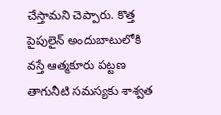చేస్తామని చెప్పారు. కొత్త పైపులైన్ అందుబాటులోకి వస్తే ఆత్మకూరు పట్టణ తాగునీటి సమస్యకు శాశ్వత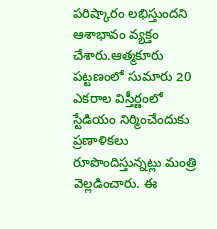పరిష్కారం లభిస్తుందని ఆశాభావం వ్యక్తం చేశారు.ఆత్మకూరు పట్టణంలో సుమారు 20 ఎకరాల విస్తీర్ణంలో స్టేడియం నిర్మించేందుకు ప్రణాళికలు రూపొందిస్తున్నట్లు మంత్రి వెల్లడించారు. ఈ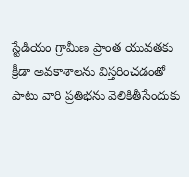స్టేడియం గ్రామీణ ప్రాంత యువతకు క్రీడా అవకాశాలను విస్తరించడంతో పాటు వారి ప్రతిభను వెలికితీసేందుకు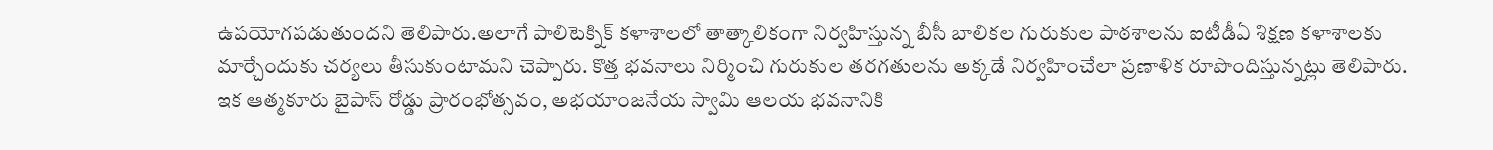ఉపయోగపడుతుందని తెలిపారు.అలాగే పాలిటెక్నిక్ కళాశాలలో తాత్కాలికంగా నిర్వహిస్తున్న బీసీ బాలికల గురుకుల పాఠశాలను ఐటీడీఏ శిక్షణ కళాశాలకు మార్చేందుకు చర్యలు తీసుకుంటామని చెప్పారు. కొత్త భవనాలు నిర్మించి గురుకుల తరగతులను అక్కడే నిర్వహించేలా ప్రణాళిక రూపొందిస్తున్నట్లు తెలిపారు. ఇక ఆత్మకూరు బైపాస్ రోడ్డు ప్రారంభోత్సవం, అభయాంజనేయ స్వామి ఆలయ భవనానికి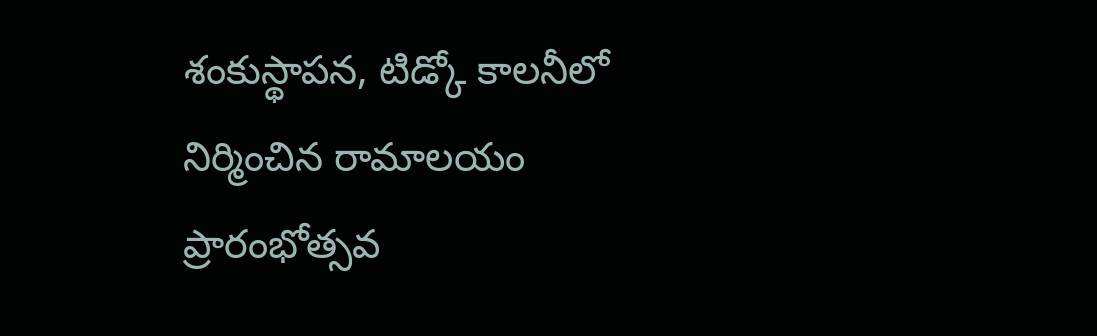శంకుస్థాపన, టిడ్కో కాలనీలో నిర్మించిన రామాలయం ప్రారంభోత్సవ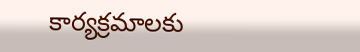కార్యక్రమాలకు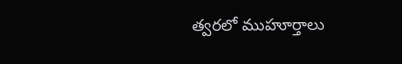త్వరలో ముహూర్తాలు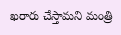ఖరారు చేస్తామని మంత్రి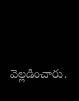వెల్లడించారు.